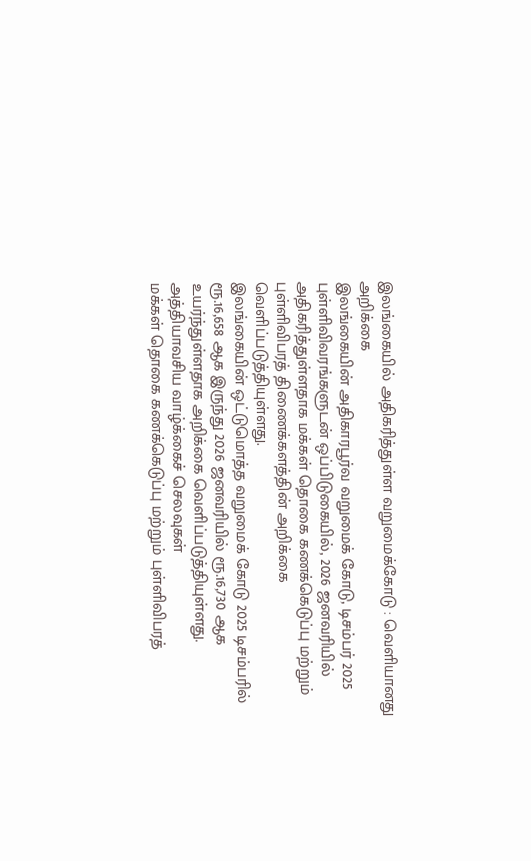இலங்கையில் அதிகரித்துள்ள வறுமைக்கோடு : வெளியானது அறிக்கை
இலங்கையின் அதிகாரபூர்வ வறுமைக் கோடு, டிசம்பர் 2025 புள்ளிவிவரங்களுடன் ஒப்பிடுகையில், 2026 ஜனவரியில் அதிகரித்துள்ளதாக மக்கள் தொகை கணக்கெடுப்பு மற்றும் புள்ளிவிபரத் திணைக்களத்தின் அறிக்கை வெளிப்படுத்தியுள்ளது.
இலங்கையின் ஒட்டுமொத்த வறுமைக் கோடு 2025 டிசம்பரில் ரூ.16,658 ஆக இருந்து 2026 ஜனவரியில் ரூ.16,730 ஆக உயர்ந்துள்ளதாக அறிக்கை வெளிப்படுத்தியுள்ளது.
அத்தியாவசிய வாழ்க்கைச் செலவுகள்
மக்கள் தொகை கணக்கெடுப்பு மற்றும் புள்ளிவிபரத்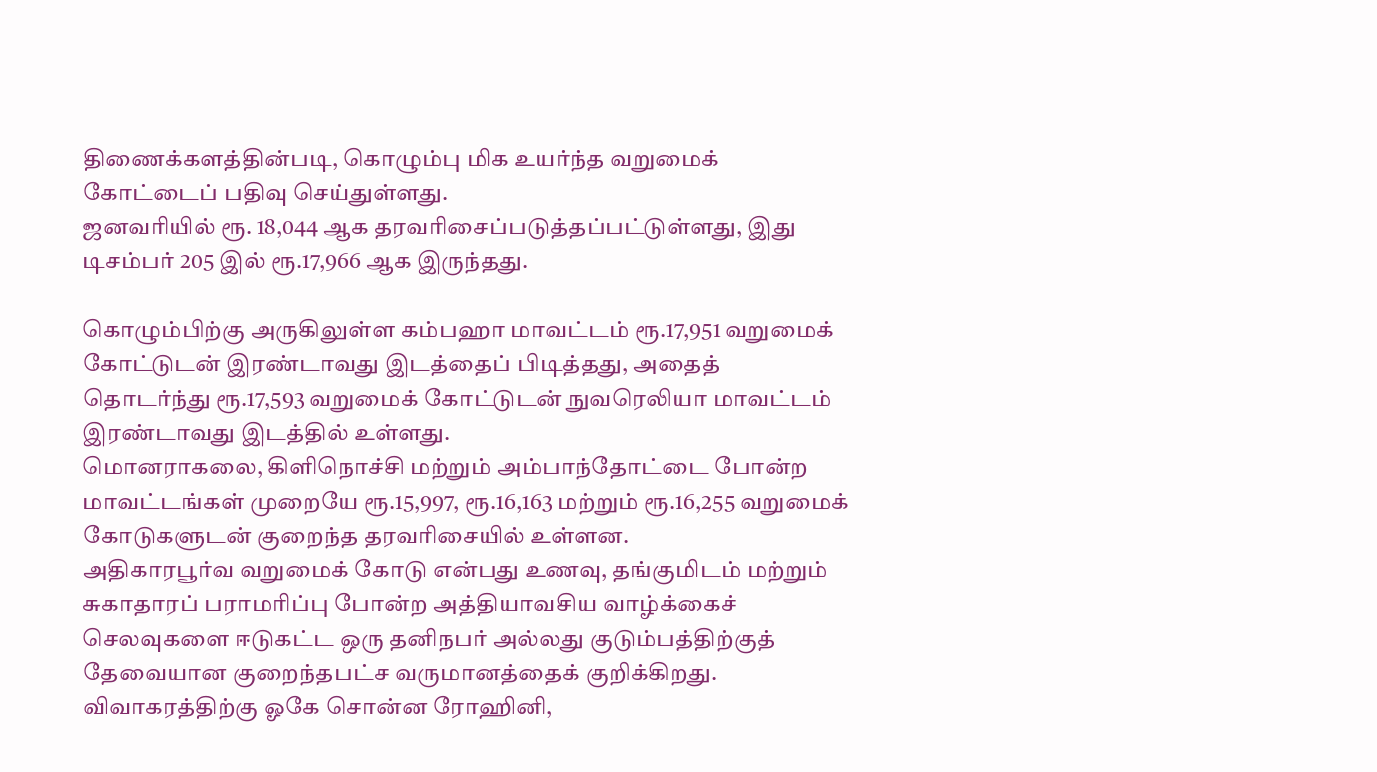திணைக்களத்தின்படி, கொழும்பு மிக உயர்ந்த வறுமைக் கோட்டைப் பதிவு செய்துள்ளது.
ஜனவரியில் ரூ. 18,044 ஆக தரவரிசைப்படுத்தப்பட்டுள்ளது, இது டிசம்பர் 205 இல் ரூ.17,966 ஆக இருந்தது.

கொழும்பிற்கு அருகிலுள்ள கம்பஹா மாவட்டம் ரூ.17,951 வறுமைக் கோட்டுடன் இரண்டாவது இடத்தைப் பிடித்தது, அதைத் தொடர்ந்து ரூ.17,593 வறுமைக் கோட்டுடன் நுவரெலியா மாவட்டம் இரண்டாவது இடத்தில் உள்ளது.
மொனராகலை, கிளிநொச்சி மற்றும் அம்பாந்தோட்டை போன்ற மாவட்டங்கள் முறையே ரூ.15,997, ரூ.16,163 மற்றும் ரூ.16,255 வறுமைக் கோடுகளுடன் குறைந்த தரவரிசையில் உள்ளன.
அதிகாரபூர்வ வறுமைக் கோடு என்பது உணவு, தங்குமிடம் மற்றும் சுகாதாரப் பராமரிப்பு போன்ற அத்தியாவசிய வாழ்க்கைச் செலவுகளை ஈடுகட்ட ஒரு தனிநபர் அல்லது குடும்பத்திற்குத் தேவையான குறைந்தபட்ச வருமானத்தைக் குறிக்கிறது.
விவாகரத்திற்கு ஓகே சொன்ன ரோஹினி,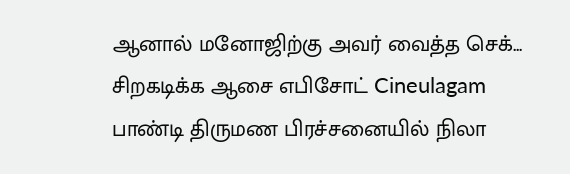ஆனால் மனோஜிற்கு அவர் வைத்த செக்... சிறகடிக்க ஆசை எபிசோட் Cineulagam
பாண்டி திருமண பிரச்சனையில் நிலா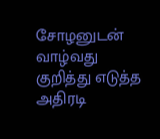சோழனுடன் வாழ்வது குறித்து எடுத்த அதிரடி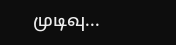முடிவு...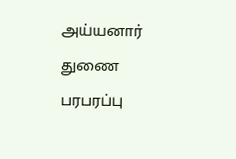அய்யனார் துணை பரபரப்பு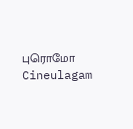புரொமோ Cineulagam